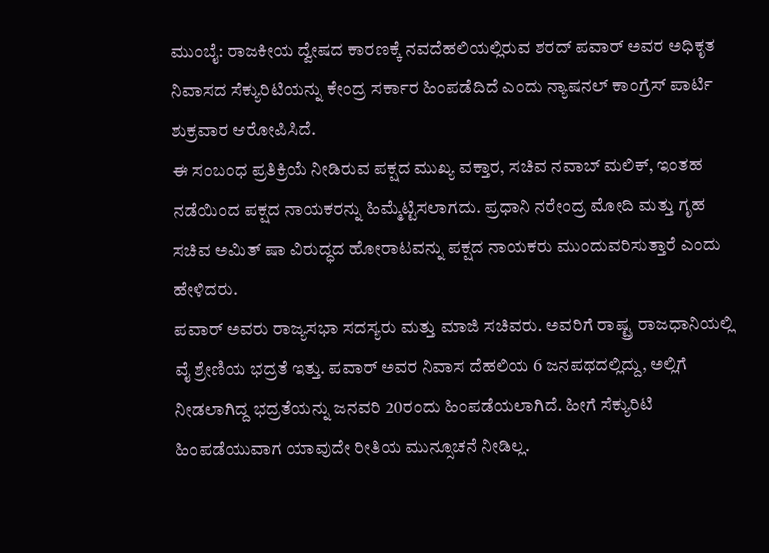ಮುಂಬೈ: ರಾಜಕೀಯ ದ್ವೇಷದ ಕಾರಣಕ್ಕೆ ನವದೆಹಲಿಯಲ್ಲಿರುವ ಶರದ್ ಪವಾರ್ ಅವರ ಅಧಿಕೃತ ನಿವಾಸದ ಸೆಕ್ಯುರಿಟಿಯನ್ನು ಕೇಂದ್ರ ಸರ್ಕಾರ ಹಿಂಪಡೆದಿದೆ ಎಂದು ನ್ಯಾಷನಲ್ ಕಾಂಗ್ರೆಸ್ ಪಾರ್ಟಿ ಶುಕ್ರವಾರ ಆರೋಪಿಸಿದೆ.
ಈ ಸಂಬಂಧ ಪ್ರತಿಕ್ರಿಯೆ ನೀಡಿರುವ ಪಕ್ಷದ ಮುಖ್ಯ ವಕ್ತಾರ, ಸಚಿವ ನವಾಬ್ ಮಲಿಕ್, ಇಂತಹ ನಡೆಯಿಂದ ಪಕ್ಷದ ನಾಯಕರನ್ನು ಹಿಮ್ಮೆಟ್ಟಿಸಲಾಗದು. ಪ್ರಧಾನಿ ನರೇಂದ್ರ ಮೋದಿ ಮತ್ತು ಗೃಹ ಸಚಿವ ಅಮಿತ್ ಷಾ ವಿರುದ್ಧದ ಹೋರಾಟವನ್ನು ಪಕ್ಷದ ನಾಯಕರು ಮುಂದುವರಿಸುತ್ತಾರೆ ಎಂದು ಹೇಳಿದರು.
ಪವಾರ್ ಅವರು ರಾಜ್ಯಸಭಾ ಸದಸ್ಯರು ಮತ್ತು ಮಾಜಿ ಸಚಿವರು. ಅವರಿಗೆ ರಾಷ್ಟ್ರ ರಾಜಧಾನಿಯಲ್ಲಿ ವೈ ಶ್ರೇಣಿಯ ಭದ್ರತೆ ಇತ್ತು. ಪವಾರ್ ಅವರ ನಿವಾಸ ದೆಹಲಿಯ 6 ಜನಪಥದಲ್ಲಿದ್ದು, ಅಲ್ಲಿಗೆ ನೀಡಲಾಗಿದ್ದ ಭದ್ರತೆಯನ್ನು ಜನವರಿ 20ರಂದು ಹಿಂಪಡೆಯಲಾಗಿದೆ. ಹೀಗೆ ಸೆಕ್ಯುರಿಟಿ ಹಿಂಪಡೆಯುವಾಗ ಯಾವುದೇ ರೀತಿಯ ಮುನ್ಸೂಚನೆ ನೀಡಿಲ್ಲ.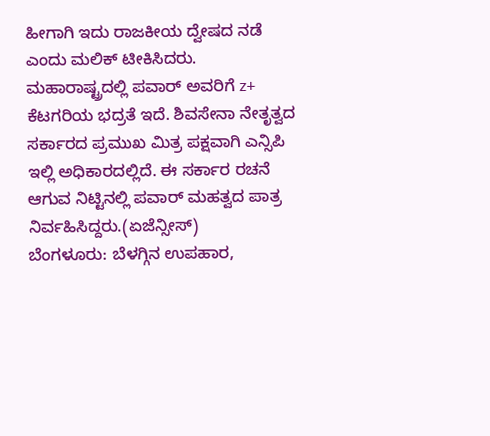ಹೀಗಾಗಿ ಇದು ರಾಜಕೀಯ ದ್ವೇಷದ ನಡೆ ಎಂದು ಮಲಿಕ್ ಟೀಕಿಸಿದರು.
ಮಹಾರಾಷ್ಟ್ರದಲ್ಲಿ ಪವಾರ್ ಅವರಿಗೆ z+ ಕೆಟಗರಿಯ ಭದ್ರತೆ ಇದೆ. ಶಿವಸೇನಾ ನೇತೃತ್ವದ ಸರ್ಕಾರದ ಪ್ರಮುಖ ಮಿತ್ರ ಪಕ್ಷವಾಗಿ ಎನ್ಸಿಪಿ ಇಲ್ಲಿ ಅಧಿಕಾರದಲ್ಲಿದೆ. ಈ ಸರ್ಕಾರ ರಚನೆ ಆಗುವ ನಿಟ್ಟಿನಲ್ಲಿ ಪವಾರ್ ಮಹತ್ವದ ಪಾತ್ರ ನಿರ್ವಹಿಸಿದ್ದರು.(ಏಜೆನ್ಸೀಸ್)
ಬೆಂಗಳೂರು: ಬೆಳಗ್ಗಿನ ಉಪಹಾರ,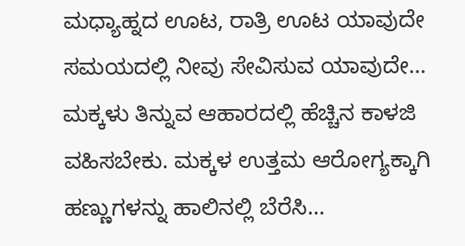ಮಧ್ಯಾಹ್ನದ ಊಟ, ರಾತ್ರಿ ಊಟ ಯಾವುದೇ ಸಮಯದಲ್ಲಿ ನೀವು ಸೇವಿಸುವ ಯಾವುದೇ…
ಮಕ್ಕಳು ತಿನ್ನುವ ಆಹಾರದಲ್ಲಿ ಹೆಚ್ಚಿನ ಕಾಳಜಿ ವಹಿಸಬೇಕು. ಮಕ್ಕಳ ಉತ್ತಮ ಆರೋಗ್ಯಕ್ಕಾಗಿ ಹಣ್ಣುಗಳನ್ನು ಹಾಲಿನಲ್ಲಿ ಬೆರೆಸಿ…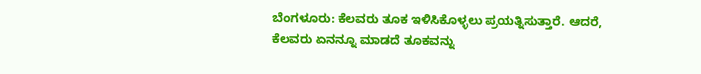ಬೆಂಗಳೂರು: ಕೆಲವರು ತೂಕ ಇಳಿಸಿಕೊಳ್ಳಲು ಪ್ರಯತ್ನಿಸುತ್ತಾರೆ. ಆದರೆ, ಕೆಲವರು ಏನನ್ನೂ ಮಾಡದೆ ತೂಕವನ್ನು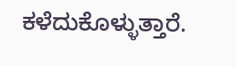ಕಳೆದುಕೊಳ್ಳುತ್ತಾರೆ.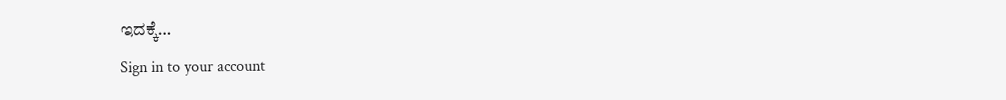ಇದಕ್ಕೆ…
Sign in to your account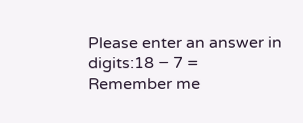Please enter an answer in digits:18 − 7 =
Remember me